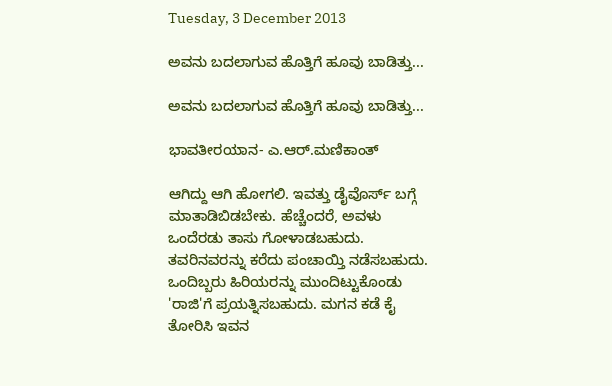Tuesday, 3 December 2013

ಅವನು ಬದಲಾಗುವ ಹೊತ್ತಿಗೆ ಹೂವು ಬಾಡಿತ್ತು...

ಅವನು ಬದಲಾಗುವ ಹೊತ್ತಿಗೆ ಹೂವು ಬಾಡಿತ್ತು...

ಭಾವತೀರಯಾನ- ಎ.ಆರ್.ಮಣಿಕಾಂತ್

ಆಗಿದ್ದು ಆಗಿ ಹೋಗಲಿ. ಇವತ್ತು ಡೈವೊರ್ಸ್ ಬಗ್ಗೆ ಮಾತಾಡಿಬಿಡಬೇಕು. ಹೆಚ್ಚೆಂದರೆ, ಅವಳು ಒಂದೆರಡು ತಾಸು ಗೋಳಾಡಬಹುದು. ತವರಿನವರನ್ನು ಕರೆದು ಪಂಚಾಯ್ತಿ ನಡೆಸಬಹುದು. ಒಂದಿಬ್ಬರು ಹಿರಿಯರನ್ನು ಮುಂದಿಟ್ಟುಕೊಂಡು 'ರಾಜಿ'ಗೆ ಪ್ರಯತ್ನಿಸಬಹುದು. ಮಗನ ಕಡೆ ಕೈ ತೋರಿಸಿ ಇವನ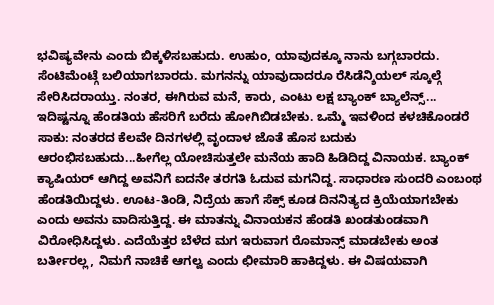ಭವಿಷ್ಯವೇನು ಎಂದು ಬಿಕ್ಕಳಿಸಬಹುದು. ಉಹುಂ, ಯಾವುದಕ್ಕೂ ನಾನು ಬಗ್ಗಬಾರದು. ಸೆಂಟಿಮೆಂಟ್ಗೆ ಬಲಿಯಾಗಬಾರದು. ಮಗನನ್ನು ಯಾವುದಾದರೂ ರೆಸಿಡೆನ್ಶಿಯಲ್ ಸ್ಕೂಲ್ಗೆ ಸೇರಿಸಿದರಾಯ್ತು. ನಂತರ, ಈಗಿರುವ ಮನೆ, ಕಾರು, ಎಂಟು ಲಕ್ಷ ಬ್ಯಾಂಕ್ ಬ್ಯಾಲೆನ್ಸ್... ಇದಿಷ್ಟನ್ನೂ ಹೆಂಡತಿಯ ಹೆಸರಿಗೆ ಬರೆದು ಹೋಗಿಬಿಡಬೇಕು. ಒಮ್ಮೆ ಇವಳಿಂದ ಕಳಚಿಕೊಂಡರೆ ಸಾಕು: ನಂತರದ ಕೆಲವೇ ದಿನಗಳಲ್ಲಿ ವೃಂದಾಳ ಜೊತೆ ಹೊಸ ಬದುಕು ಆರಂಭಿಸಬಹುದು...ಹೀಗೆಲ್ಲ ಯೋಚಿಸುತ್ತಲೇ ಮನೆಯ ಹಾದಿ ಹಿಡಿದಿದ್ದ ವಿನಾಯಕ. ಬ್ಯಾಂಕ್ ಕ್ಯಾಷಿಯರ್ ಆಗಿದ್ದ ಅವನಿಗೆ ಐದನೇ ತರಗತಿ ಓದುವ ಮಗನಿದ್ದ. ಸಾಧಾರಣ ಸುಂದರಿ ಎಂಬಂಥ ಹೆಂಡತಿಯಿದ್ದಳು. ಊಟ-ತಿಂಡಿ, ನಿದ್ರೆಯ ಹಾಗೆ ಸೆಕ್ಸ್ ಕೂಡ ದಿನನಿತ್ಯದ ಕ್ರಿಯೆಯಾಗಬೇಕು ಎಂದು ಅವನು ವಾದಿಸುತ್ತಿದ್ದ. ಈ ಮಾತನ್ನು ವಿನಾಯಕನ ಹೆಂಡತಿ ಖಂಡತುಂಡವಾಗಿ ವಿರೋಧಿಸಿದ್ದಳು. ಎದೆಯೆತ್ತರ ಬೆಳೆದ ಮಗ ಇರುವಾಗ ರೊಮಾನ್ಸ್ ಮಾಡಬೇಕು ಅಂತ ಬರ್ತೀರಲ್ಲ, ನಿಮಗೆ ನಾಚಿಕೆ ಆಗಲ್ವ ಎಂದು ಛೀಮಾರಿ ಹಾಕಿದ್ದಳು. ಈ ವಿಷಯವಾಗಿ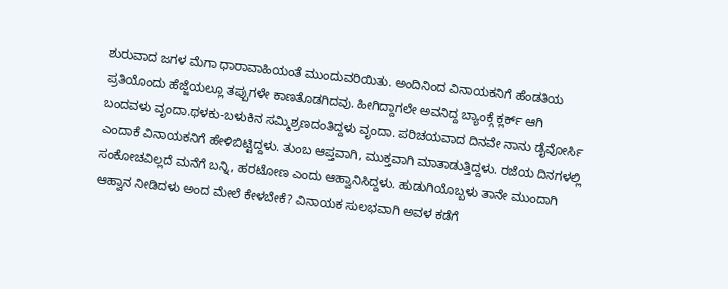ಶುರುವಾದ ಜಗಳ ಮೆಗಾ ಧಾರಾವಾಹಿಯಂತೆ ಮುಂದುವರಿಯಿತು. ಅಂದಿನಿಂದ ವಿನಾಯಕನಿಗೆ ಹೆಂಡತಿಯ ಪ್ರತಿಯೊಂದು ಹೆಜ್ಜೆಯಲ್ಲೂ ತಪ್ಪುಗಳೇ ಕಾಣತೊಡಗಿದವು. ಹೀಗಿದ್ದಾಗಲೇ ಅವನಿದ್ದ ಬ್ಯಾಂಕ್ಗೆ ಕ್ಲರ್ಕ್ ಆಗಿ ಬಂದವಳು ವೃಂದಾ.ಥಳಕು-ಬಳುಕಿನ ಸಮ್ಮಿಶ್ರಣದಂತಿದ್ದಳು ವೃಂದಾ. ಪರಿಚಯವಾದ ದಿನವೇ ನಾನು ಡೈವೋರ್ಸಿ ಎಂದಾಕೆ ವಿನಾಯಕನಿಗೆ ಹೇಳಿಬಿಟ್ಟಿದ್ದಳು. ತುಂಬ ಆಪ್ತವಾಗಿ, ಮುಕ್ತವಾಗಿ ಮಾತಾಡುತ್ತಿದ್ದಳು. ರಜೆಯ ದಿನಗಳಲ್ಲಿ ಸಂಕೋಚವಿಲ್ಲದೆ ಮನೆಗೆ ಬನ್ನಿ, ಹರಟೋಣ ಎಂದು ಆಹ್ವಾನಿಸಿದ್ದಳು. ಹುಡುಗಿಯೊಬ್ಬಳು ತಾನೇ ಮುಂದಾಗಿ ಆಹ್ವಾನ ನೀಡಿದಳು ಅಂದ ಮೇಲೆ ಕೇಳಬೇಕೆ? ವಿನಾಯಕ ಸುಲಭವಾಗಿ ಅವಳ ಕಡೆಗೆ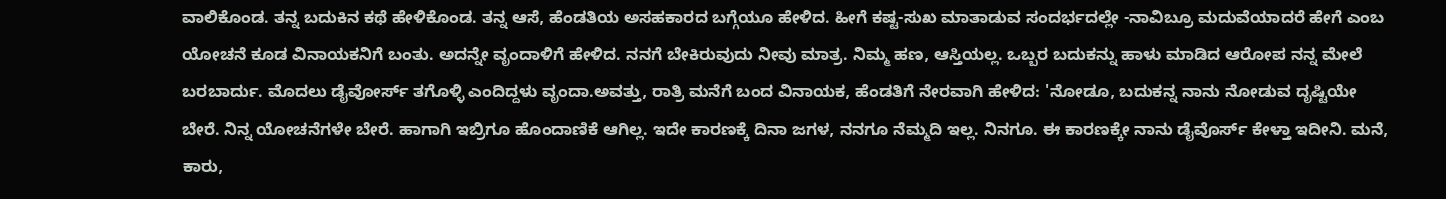ವಾಲಿಕೊಂಡ. ತನ್ನ ಬದುಕಿನ ಕಥೆ ಹೇಳಿಕೊಂಡ. ತನ್ನ ಆಸೆ, ಹೆಂಡತಿಯ ಅಸಹಕಾರದ ಬಗ್ಗೆಯೂ ಹೇಳಿದ. ಹೀಗೆ ಕಷ್ಟ-ಸುಖ ಮಾತಾಡುವ ಸಂದರ್ಭದಲ್ಲೇ -ನಾವಿಬ್ರೂ ಮದುವೆಯಾದರೆ ಹೇಗೆ ಎಂಬ ಯೋಚನೆ ಕೂಡ ವಿನಾಯಕನಿಗೆ ಬಂತು. ಅದನ್ನೇ ವೃಂದಾಳಿಗೆ ಹೇಳಿದ. ನನಗೆ ಬೇಕಿರುವುದು ನೀವು ಮಾತ್ರ. ನಿಮ್ಮ ಹಣ, ಆಸ್ತಿಯಲ್ಲ. ಒಬ್ಬರ ಬದುಕನ್ನು ಹಾಳು ಮಾಡಿದ ಆರೋಪ ನನ್ನ ಮೇಲೆ ಬರಬಾರ್ದು. ಮೊದಲು ಡೈವೋರ್ಸ್ ತಗೊಳ್ಳಿ ಎಂದಿದ್ದಳು ವೃಂದಾ.ಅವತ್ತು, ರಾತ್ರಿ ಮನೆಗೆ ಬಂದ ವಿನಾಯಕ, ಹೆಂಡತಿಗೆ ನೇರವಾಗಿ ಹೇಳಿದ: 'ನೋಡೂ, ಬದುಕನ್ನ ನಾನು ನೋಡುವ ದೃಷ್ಟಿಯೇ ಬೇರೆ. ನಿನ್ನ ಯೋಚನೆಗಳೇ ಬೇರೆ. ಹಾಗಾಗಿ ಇಬ್ರಿಗೂ ಹೊಂದಾಣಿಕೆ ಆಗಿಲ್ಲ. ಇದೇ ಕಾರಣಕ್ಕೆ ದಿನಾ ಜಗಳ, ನನಗೂ ನೆಮ್ಮದಿ ಇಲ್ಲ. ನಿನಗೂ. ಈ ಕಾರಣಕ್ಕೇ ನಾನು ಡೈವೊರ್ಸ್ ಕೇಳ್ತಾ ಇದೀನಿ. ಮನೆ, ಕಾರು,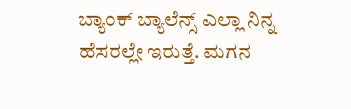ಬ್ಯಾಂಕ್ ಬ್ಯಾಲೆನ್ಸ್ ಎಲ್ಲಾ ನಿನ್ನ ಹೆಸರಲ್ಲೇ ಇರುತ್ತೆ. ಮಗನ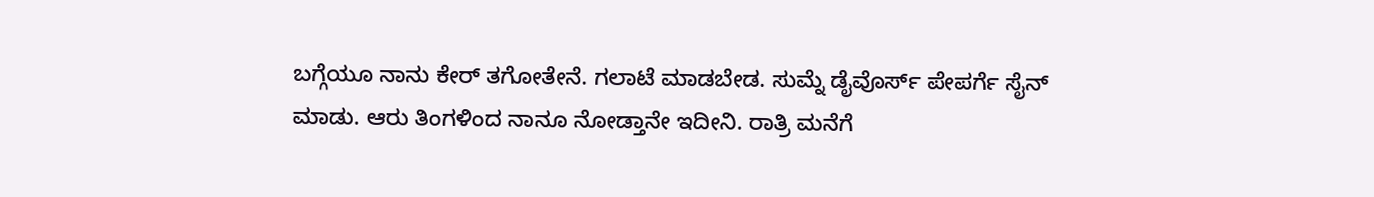ಬಗ್ಗೆಯೂ ನಾನು ಕೇರ್ ತಗೋತೇನೆ. ಗಲಾಟೆ ಮಾಡಬೇಡ. ಸುಮ್ನೆ ಡೈವೊರ್ಸ್ ಪೇಪರ್ಗೆ ಸೈನ್ ಮಾಡು. ಆರು ತಿಂಗಳಿಂದ ನಾನೂ ನೋಡ್ತಾನೇ ಇದೀನಿ. ರಾತ್ರಿ ಮನೆಗೆ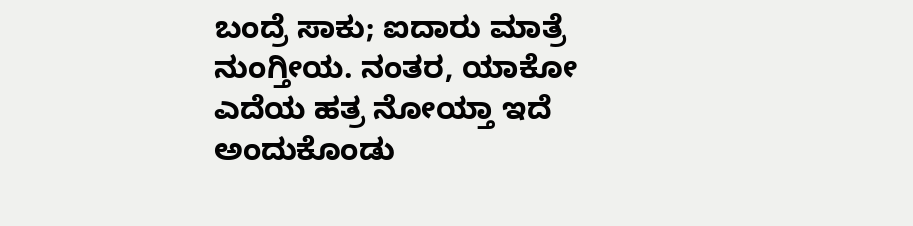ಬಂದ್ರೆ ಸಾಕು; ಐದಾರು ಮಾತ್ರೆ ನುಂಗ್ತೀಯ. ನಂತರ, ಯಾಕೋ ಎದೆಯ ಹತ್ರ ನೋಯ್ತಾ ಇದೆ ಅಂದುಕೊಂಡು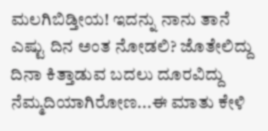ಮಲಗಿಬಿಡ್ತೀಯ! ಇದನ್ನು ನಾನು ತಾನೆ ಎಷ್ಟು ದಿನ ಅಂತ ನೋಡಲಿ? ಜೊತೇಲಿದ್ದು ದಿನಾ ಕಿತ್ತಾಡುವ ಬದಲು ದೂರವಿದ್ದು ನೆಮ್ಮದಿಯಾಗಿರೋಣ...ಈ ಮಾತು ಕೇಳಿ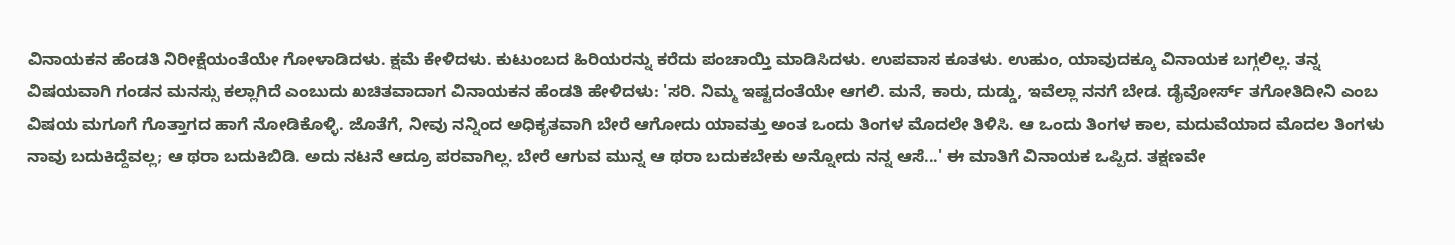ವಿನಾಯಕನ ಹೆಂಡತಿ ನಿರೀಕ್ಷೆಯಂತೆಯೇ ಗೋಳಾಡಿದಳು. ಕ್ಷಮೆ ಕೇಳಿದಳು. ಕುಟುಂಬದ ಹಿರಿಯರನ್ನು ಕರೆದು ಪಂಚಾಯ್ತಿ ಮಾಡಿಸಿದಳು. ಉಪವಾಸ ಕೂತಳು. ಉಹುಂ, ಯಾವುದಕ್ಕೂ ವಿನಾಯಕ ಬಗ್ಗಲಿಲ್ಲ. ತನ್ನ ವಿಷಯವಾಗಿ ಗಂಡನ ಮನಸ್ಸು ಕಲ್ಲಾಗಿದೆ ಎಂಬುದು ಖಚಿತವಾದಾಗ ವಿನಾಯಕನ ಹೆಂಡತಿ ಹೇಳಿದಳು: 'ಸರಿ. ನಿಮ್ಮ ಇಷ್ಟದಂತೆಯೇ ಆಗಲಿ. ಮನೆ, ಕಾರು, ದುಡ್ಡು, ಇವೆಲ್ಲಾ ನನಗೆ ಬೇಡ. ಡೈವೋರ್ಸ್ ತಗೋತಿದೀನಿ ಎಂಬ ವಿಷಯ ಮಗೂಗೆ ಗೊತ್ತಾಗದ ಹಾಗೆ ನೋಡಿಕೊಳ್ಳಿ. ಜೊತೆಗೆ, ನೀವು ನನ್ನಿಂದ ಅಧಿಕೃತವಾಗಿ ಬೇರೆ ಆಗೋದು ಯಾವತ್ತು ಅಂತ ಒಂದು ತಿಂಗಳ ಮೊದಲೇ ತಿಳಿಸಿ. ಆ ಒಂದು ತಿಂಗಳ ಕಾಲ, ಮದುವೆಯಾದ ಮೊದಲ ತಿಂಗಳು ನಾವು ಬದುಕಿದ್ದೆವಲ್ಲ; ಆ ಥರಾ ಬದುಕಿಬಿಡಿ. ಅದು ನಟನೆ ಆದ್ರೂ ಪರವಾಗಿಲ್ಲ. ಬೇರೆ ಆಗುವ ಮುನ್ನ ಆ ಥರಾ ಬದುಕಬೇಕು ಅನ್ನೋದು ನನ್ನ ಆಸೆ...' ಈ ಮಾತಿಗೆ ವಿನಾಯಕ ಒಪ್ಪಿದ. ತಕ್ಷಣವೇ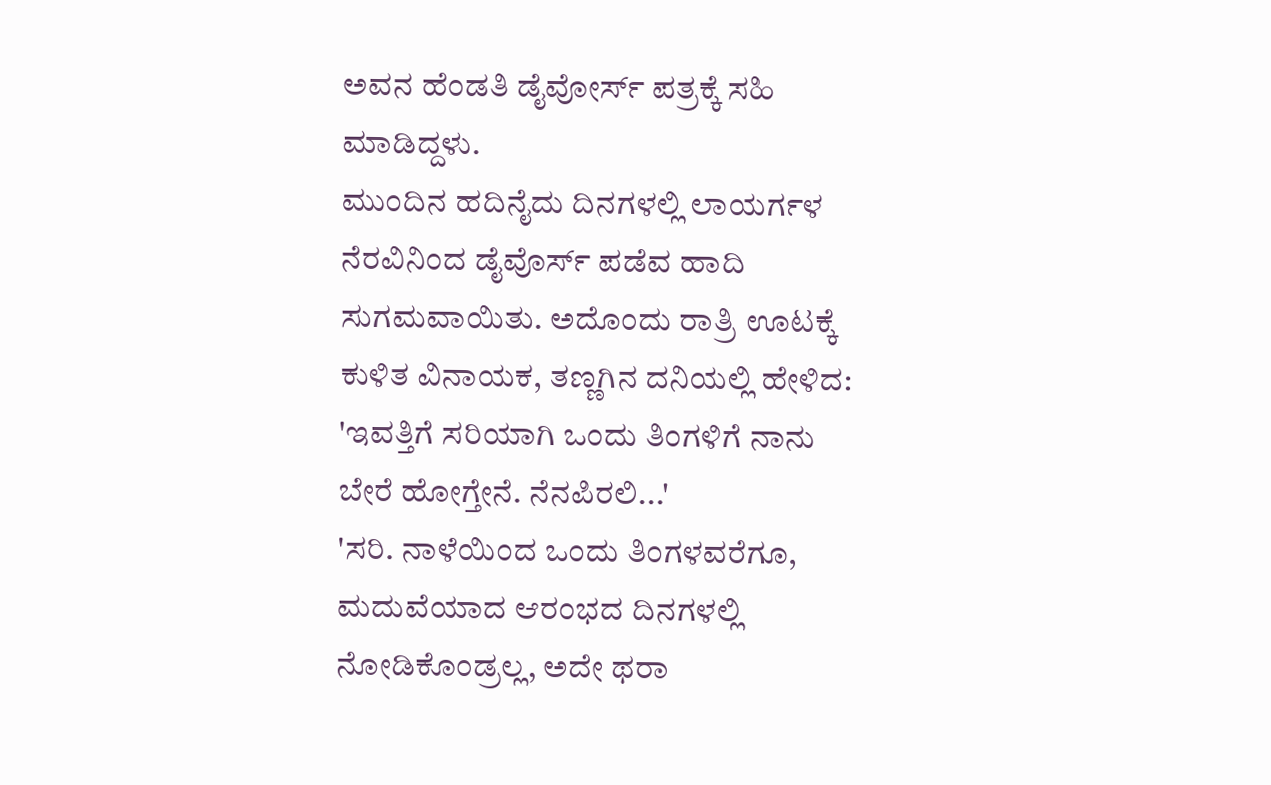ಅವನ ಹೆಂಡತಿ ಡೈವೋರ್ಸ್ ಪತ್ರಕ್ಕೆ ಸಹಿ ಮಾಡಿದ್ದಳು.
ಮುಂದಿನ ಹದಿನೈದು ದಿನಗಳಲ್ಲಿ ಲಾಯರ್ಗಳ ನೆರವಿನಿಂದ ಡೈವೊರ್ಸ್ ಪಡೆವ ಹಾದಿ ಸುಗಮವಾಯಿತು. ಅದೊಂದು ರಾತ್ರಿ ಊಟಕ್ಕೆ ಕುಳಿತ ವಿನಾಯಕ, ತಣ್ಣಗಿನ ದನಿಯಲ್ಲಿ ಹೇಳಿದ: 'ಇವತ್ತಿಗೆ ಸರಿಯಾಗಿ ಒಂದು ತಿಂಗಳಿಗೆ ನಾನು ಬೇರೆ ಹೋಗ್ತೇನೆ. ನೆನಪಿರಲಿ...'
'ಸರಿ. ನಾಳೆಯಿಂದ ಒಂದು ತಿಂಗಳವರೆಗೂ, ಮದುವೆಯಾದ ಆರಂಭದ ದಿನಗಳಲ್ಲಿ ನೋಡಿಕೊಂಡ್ರಲ್ಲ, ಅದೇ ಥರಾ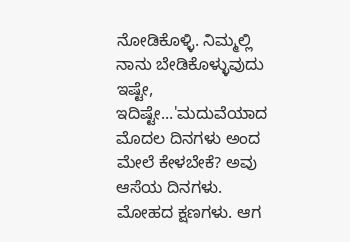ನೋಡಿಕೊಳ್ಳಿ. ನಿಮ್ಮಲ್ಲಿ ನಾನು ಬೇಡಿಕೊಳ್ಳುವುದು ಇಷ್ಟೇ, ಇದಿಷ್ಟೇ...'ಮದುವೆಯಾದ ಮೊದಲ ದಿನಗಳು ಅಂದ ಮೇಲೆ ಕೇಳಬೇಕೆ? ಅವು ಆಸೆಯ ದಿನಗಳು. ಮೋಹದ ಕ್ಷಣಗಳು. ಆಗ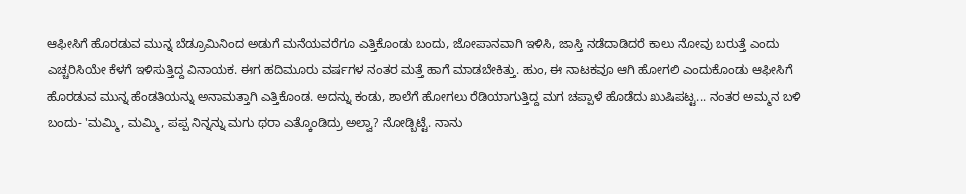ಆಫೀಸಿಗೆ ಹೊರಡುವ ಮುನ್ನ ಬೆಡ್ರೂಮಿನಿಂದ ಅಡುಗೆ ಮನೆಯವರೆಗೂ ಎತ್ತಿಕೊಂಡು ಬಂದು, ಜೋಪಾನವಾಗಿ ಇಳಿಸಿ, ಜಾಸ್ತಿ ನಡೆದಾಡಿದರೆ ಕಾಲು ನೋವು ಬರುತ್ತೆ ಎಂದು ಎಚ್ಚರಿಸಿಯೇ ಕೆಳಗೆ ಇಳಿಸುತ್ತಿದ್ದ ವಿನಾಯಕ. ಈಗ ಹದಿಮೂರು ವರ್ಷಗಳ ನಂತರ ಮತ್ತೆ ಹಾಗೆ ಮಾಡಬೇಕಿತ್ತು. ಹುಂ, ಈ ನಾಟಕವೂ ಆಗಿ ಹೋಗಲಿ ಎಂದುಕೊಂಡು ಆಫೀಸಿಗೆ ಹೊರಡುವ ಮುನ್ನ ಹೆಂಡತಿಯನ್ನು ಅನಾಮತ್ತಾಗಿ ಎತ್ತಿಕೊಂಡ. ಅದನ್ನು ಕಂಡು, ಶಾಲೆಗೆ ಹೋಗಲು ರೆಡಿಯಾಗುತ್ತಿದ್ದ ಮಗ ಚಪ್ಪಾಳೆ ಹೊಡೆದು ಖುಷಿಪಟ್ಟ... ನಂತರ ಅಮ್ಮನ ಬಳಿ ಬಂದು- 'ಮಮ್ಮಿ, ಮಮ್ಮಿ, ಪಪ್ಪ ನಿನ್ನನ್ನು ಮಗು ಥರಾ ಎತ್ಕೊಂಡಿದ್ರು ಅಲ್ವಾ? ನೋಡ್ಬಿಟ್ಟೆ. ನಾನು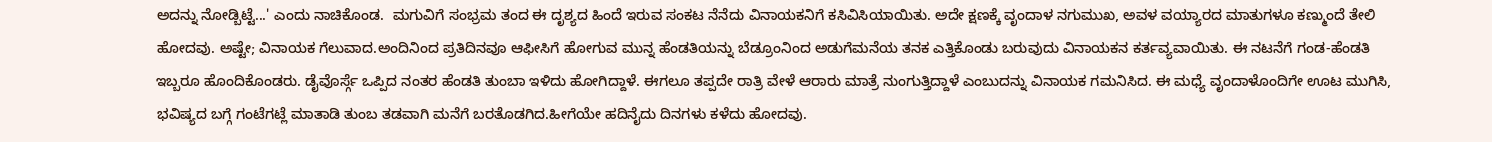ಅದನ್ನು ನೋಡ್ಬಿಟ್ಟೆ...' ಎಂದು ನಾಚಿಕೊಂಡ.  ಮಗುವಿಗೆ ಸಂಭ್ರಮ ತಂದ ಈ ದೃಶ್ಯದ ಹಿಂದೆ ಇರುವ ಸಂಕಟ ನೆನೆದು ವಿನಾಯಕನಿಗೆ ಕಸಿವಿಸಿಯಾಯಿತು. ಅದೇ ಕ್ಷಣಕ್ಕೆ ವೃಂದಾಳ ನಗುಮುಖ, ಅವಳ ವಯ್ಯಾರದ ಮಾತುಗಳೂ ಕಣ್ಮುಂದೆ ತೇಲಿ ಹೋದವು. ಅಷ್ಟೇ; ವಿನಾಯಕ ಗೆಲುವಾದ.ಅಂದಿನಿಂದ ಪ್ರತಿದಿನವೂ ಆಫೀಸಿಗೆ ಹೋಗುವ ಮುನ್ನ ಹೆಂಡತಿಯನ್ನು ಬೆಡ್ರೂಂನಿಂದ ಅಡುಗೆಮನೆಯ ತನಕ ಎತ್ತಿಕೊಂಡು ಬರುವುದು ವಿನಾಯಕನ ಕರ್ತವ್ಯವಾಯಿತು. ಈ ನಟನೆಗೆ ಗಂಡ-ಹೆಂಡತಿ ಇಬ್ಬರೂ ಹೊಂದಿಕೊಂಡರು. ಡೈವೊರ್ಸ್ಗೆ ಒಪ್ಪಿದ ನಂತರ ಹೆಂಡತಿ ತುಂಬಾ ಇಳಿದು ಹೋಗಿದ್ದಾಳೆ. ಈಗಲೂ ತಪ್ಪದೇ ರಾತ್ರಿ ವೇಳೆ ಆರಾರು ಮಾತ್ರೆ ನುಂಗುತ್ತಿದ್ದಾಳೆ ಎಂಬುದನ್ನು ವಿನಾಯಕ ಗಮನಿಸಿದ. ಈ ಮಧ್ಯೆ ವೃಂದಾಳೊಂದಿಗೇ ಊಟ ಮುಗಿಸಿ, ಭವಿಷ್ಯದ ಬಗ್ಗೆ ಗಂಟೆಗಟ್ಲೆ ಮಾತಾಡಿ ತುಂಬ ತಡವಾಗಿ ಮನೆಗೆ ಬರತೊಡಗಿದ.ಹೀಗೆಯೇ ಹದಿನೈದು ದಿನಗಳು ಕಳೆದು ಹೋದವು.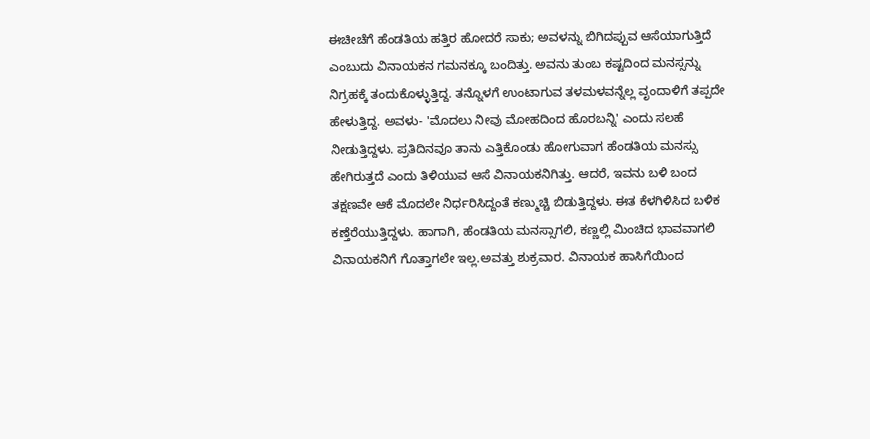ಈಚೀಚೆಗೆ ಹೆಂಡತಿಯ ಹತ್ತಿರ ಹೋದರೆ ಸಾಕು; ಅವಳನ್ನು ಬಿಗಿದಪ್ಪುವ ಆಸೆಯಾಗುತ್ತಿದೆ ಎಂಬುದು ವಿನಾಯಕನ ಗಮನಕ್ಕೂ ಬಂದಿತ್ತು. ಅವನು ತುಂಬ ಕಷ್ಟದಿಂದ ಮನಸ್ಸನ್ನು ನಿಗ್ರಹಕ್ಕೆ ತಂದುಕೊಳ್ಳುತ್ತಿದ್ದ. ತನ್ನೊಳಗೆ ಉಂಟಾಗುವ ತಳಮಳವನ್ನೆಲ್ಲ ವೃಂದಾಳಿಗೆ ತಪ್ಪದೇ ಹೇಳುತ್ತಿದ್ದ. ಅವಳು- 'ಮೊದಲು ನೀವು ಮೋಹದಿಂದ ಹೊರಬನ್ನಿ' ಎಂದು ಸಲಹೆ ನೀಡುತ್ತಿದ್ದಳು. ಪ್ರತಿದಿನವೂ ತಾನು ಎತ್ತಿಕೊಂಡು ಹೋಗುವಾಗ ಹೆಂಡತಿಯ ಮನಸ್ಸು ಹೇಗಿರುತ್ತದೆ ಎಂದು ತಿಳಿಯುವ ಆಸೆ ವಿನಾಯಕನಿಗಿತ್ತು. ಆದರೆ, ಇವನು ಬಳಿ ಬಂದ ತಕ್ಷಣವೇ ಆಕೆ ಮೊದಲೇ ನಿರ್ಧರಿಸಿದ್ದಂತೆ ಕಣ್ಮುಚ್ಚಿ ಬಿಡುತ್ತಿದ್ದಳು. ಈತ ಕೆಳಗಿಳಿಸಿದ ಬಳಿಕ ಕಣ್ತೆರೆಯುತ್ತಿದ್ದಳು. ಹಾಗಾಗಿ, ಹೆಂಡತಿಯ ಮನಸ್ಸಾಗಲಿ, ಕಣ್ಣಲ್ಲಿ ಮಿಂಚಿದ ಭಾವವಾಗಲಿ ವಿನಾಯಕನಿಗೆ ಗೊತ್ತಾಗಲೇ ಇಲ್ಲ.ಅವತ್ತು ಶುಕ್ರವಾರ. ವಿನಾಯಕ ಹಾಸಿಗೆಯಿಂದ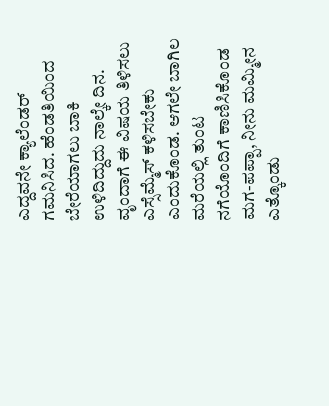ಎದ್ದವನೇ ಕ್ಯಾಲೆಂಡರ್ ಗಮನಿಸಿದ. ಹೆಂಡತಿಯಿಂದ ಬೇರೆಯಾಗಲು ಬಾಕಿ ಉಳಿದಿದ್ದುದು ನಾಲ್ಕೇ ದಿನ. ವೃಂದಾಗೆ ಈ ವಿಷಯ ತಿಳಿಸಲು ಎಸ್ಸೆಮ್ಮೆಸ್ ಕಳಿಸಬೇಕು ಎಂದುಕೊಂಡ. ಆಗಲೇ ಬಾಗಿಲ ಮರೆಯಲ್ಲಿ ತುಂಟ ನಗೆಯೊಂದಿಗೆ ಕಾಣಿಸಿಕೊಂಡ ಮಗ-ಪಪ್ಪಾ, ನೀನು ಮಮ್ಮೀನ ಎತ್ಕೊಂಡು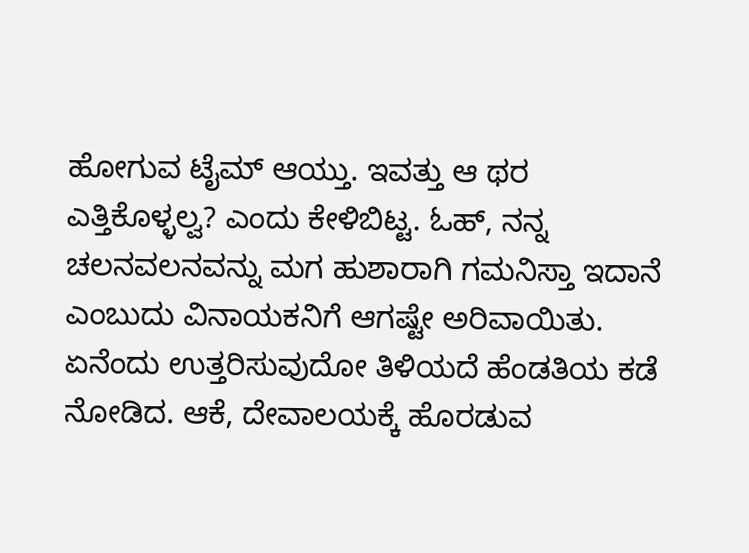ಹೋಗುವ ಟೈಮ್ ಆಯ್ತು. ಇವತ್ತು ಆ ಥರ ಎತ್ತಿಕೊಳ್ಳಲ್ವ? ಎಂದು ಕೇಳಿಬಿಟ್ಟ. ಓಹ್, ನನ್ನ ಚಲನವಲನವನ್ನು ಮಗ ಹುಶಾರಾಗಿ ಗಮನಿಸ್ತಾ ಇದಾನೆ ಎಂಬುದು ವಿನಾಯಕನಿಗೆ ಆಗಷ್ಟೇ ಅರಿವಾಯಿತು. ಏನೆಂದು ಉತ್ತರಿಸುವುದೋ ತಿಳಿಯದೆ ಹೆಂಡತಿಯ ಕಡೆ ನೋಡಿದ. ಆಕೆ, ದೇವಾಲಯಕ್ಕೆ ಹೊರಡುವ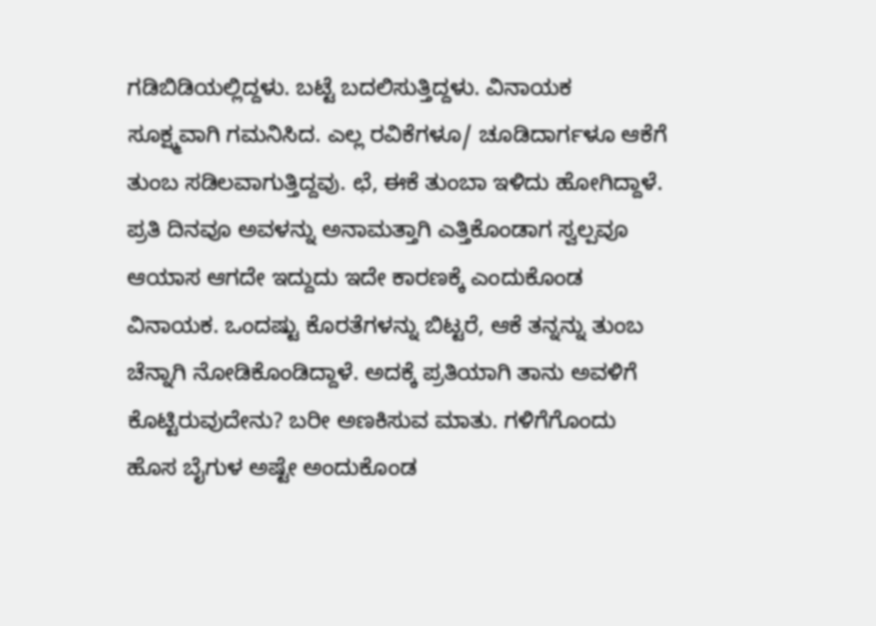ಗಡಿಬಿಡಿಯಲ್ಲಿದ್ದಳು. ಬಟ್ಟೆ ಬದಲಿಸುತ್ತಿದ್ದಳು. ವಿನಾಯಕ ಸೂಕ್ಷ್ಮವಾಗಿ ಗಮನಿಸಿದ. ಎಲ್ಲ ರವಿಕೆಗಳೂ/ ಚೂಡಿದಾರ್ಗಳೂ ಆಕೆಗೆ ತುಂಬ ಸಡಿಲವಾಗುತ್ತಿದ್ದವು. ಛೆ, ಈಕೆ ತುಂಬಾ ಇಳಿದು ಹೋಗಿದ್ದಾಳೆ. ಪ್ರತಿ ದಿನವೂ ಅವಳನ್ನು ಅನಾಮತ್ತಾಗಿ ಎತ್ತಿಕೊಂಡಾಗ ಸ್ವಲ್ಪವೂ ಆಯಾಸ ಆಗದೇ ಇದ್ದುದು ಇದೇ ಕಾರಣಕ್ಕೆ ಎಂದುಕೊಂಡ ವಿನಾಯಕ. ಒಂದಷ್ಟು ಕೊರತೆಗಳನ್ನು ಬಿಟ್ಟರೆ, ಆಕೆ ತನ್ನನ್ನು ತುಂಬ ಚೆನ್ನಾಗಿ ನೋಡಿಕೊಂಡಿದ್ದಾಳೆ. ಅದಕ್ಕೆ ಪ್ರತಿಯಾಗಿ ತಾನು ಅವಳಿಗೆ ಕೊಟ್ಟಿರುವುದೇನು? ಬರೀ ಅಣಕಿಸುವ ಮಾತು. ಗಳಿಗೆಗೊಂದು ಹೊಸ ಬೈಗುಳ ಅಷ್ಟೇ ಅಂದುಕೊಂಡ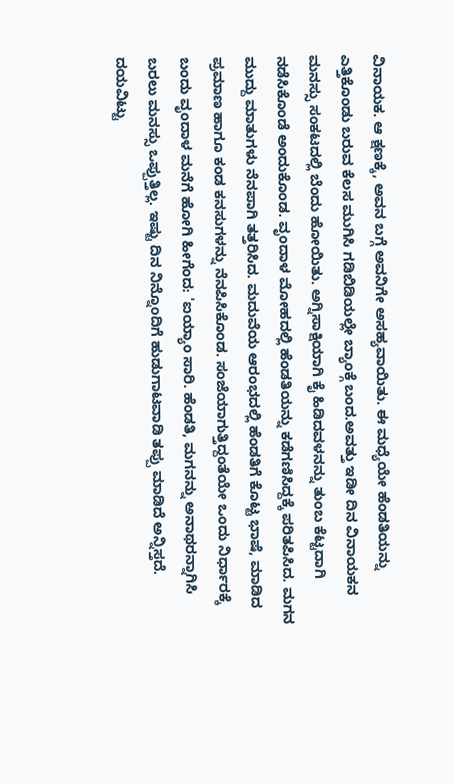ವಿನಾಯಕ. ಆ ಕ್ಷಣಕ್ಕೆ, ಅವನ ಬಗ್ಗೆ ಅವನಿಗೇ ಅಸಹ್ಯವಾಯಿತು. ಈ ಮಧ್ಯೆಯೇ ಹೆಂಡತಿಯನ್ನು ಎತ್ತಿಕೊಂಡು ಬರುವ ಕೆಲಸ ಮುಗಿಸಿ ಗಡಿಬಿಡಿಯಲ್ಲೇ ಬ್ಯಾಂಕ್ಗೆ ಬಂದ.ಅವತ್ತು ಇಡೀ ದಿನ ವಿನಾಯಕನ ಮನಸ್ಸು ಸಂಕಟದಲ್ಲಿ ಬೆಂದು ಹೋಯಿತು. ಅಗ್ನಿಸಾಕ್ಷಿಯಾಗಿ ಕೈ ಹಿಡಿದವಳನನ್ನು ತುಂಬ ಕೆಟ್ಟದಾಗಿ ನಡೆಸಿಕೊಂಡೆ ಅಂದುಕೊಂಡ. ವೃಂದಾಳ ಮೋಹದಲ್ಲಿ ಹೆಂಡತಿಯನ್ನು ಕಡೆಗಣಿಸಿದ್ದಕ್ಕೆ ಪರಿತಪಿಸಿದ. ಮಗನ ಮುದ್ದು ಮಾತುಗಳು ನೆನಪಾಗಿ ತತ್ತರಿಸಿದ. ಮದುವೆಯ ಆರಂಭದಲ್ಲಿ ಹೆಂಡತಿಗೆ ಕೊಟ್ಟ ಭಾಷೆ, ಮಾಡಿದ ಪ್ರಮಾಣ ಹಾಗೂ ಕಂಡ ಕನಸುಗಳನ್ನು ನೆನಪಿಸಿಕೊಂಡ. ಸಂಜೆಯಾಗುತ್ತಿದ್ದಂತೆಯೇ ಒಂದು ನಿರ್ಧಾರಕ್ಕೆ ಬಂದು ವೃಂದಾಳ ಮನೆಗೆ ಹೋಗಿ ಹೀಗೆಂದ: 'ಐಯ್ಯಾಂ ಸಾರಿ. ಹೆಂಡತಿ, ಮಗನನ್ನು ಅನಾಥರನ್ನಾಗಿಸಿ ಬರಲು ಮನಸ್ಸು ಒಪ್ಪುತ್ತಿಲ್ಲ. ಇಷ್ಟು ದಿನ ನಿನ್ನೊಂದಿಗೆ ಹುಡುಗಾಟವಾಡಿ ತಪ್ಪು ಮಾಡಿದೆ ಅನ್ನಿಸ್ತದೆ. ದಯವಿಟ್ಟು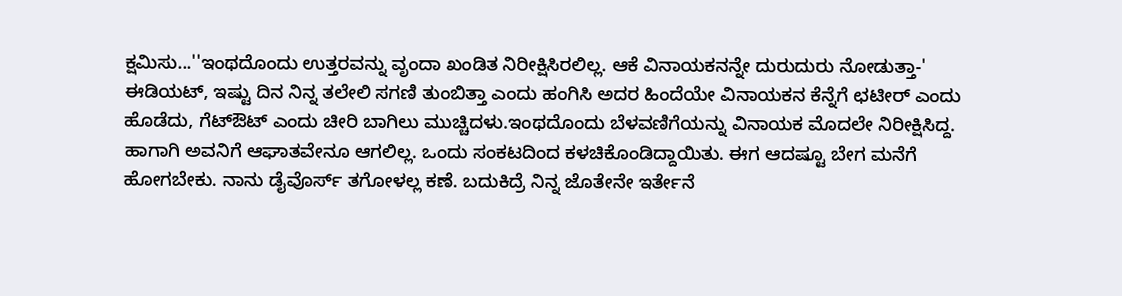ಕ್ಷಮಿಸು...''ಇಂಥದೊಂದು ಉತ್ತರವನ್ನು ವೃಂದಾ ಖಂಡಿತ ನಿರೀಕ್ಷಿಸಿರಲಿಲ್ಲ. ಆಕೆ ವಿನಾಯಕನನ್ನೇ ದುರುದುರು ನೋಡುತ್ತಾ-' ಈಡಿಯಟ್, ಇಷ್ಟು ದಿನ ನಿನ್ನ ತಲೇಲಿ ಸಗಣಿ ತುಂಬಿತ್ತಾ ಎಂದು ಹಂಗಿಸಿ ಅದರ ಹಿಂದೆಯೇ ವಿನಾಯಕನ ಕೆನ್ನೆಗೆ ಛಟೀರ್ ಎಂದು ಹೊಡೆದು, ಗೆಟ್ಔಟ್ ಎಂದು ಚೀರಿ ಬಾಗಿಲು ಮುಚ್ಚಿದಳು.ಇಂಥದೊಂದು ಬೆಳವಣಿಗೆಯನ್ನು ವಿನಾಯಕ ಮೊದಲೇ ನಿರೀಕ್ಷಿಸಿದ್ದ. ಹಾಗಾಗಿ ಅವನಿಗೆ ಆಘಾತವೇನೂ ಆಗಲಿಲ್ಲ. ಒಂದು ಸಂಕಟದಿಂದ ಕಳಚಿಕೊಂಡಿದ್ದಾಯಿತು. ಈಗ ಆದಷ್ಟೂ ಬೇಗ ಮನೆಗೆ ಹೋಗಬೇಕು. ನಾನು ಡೈವೊರ್ಸ್ ತಗೋಳಲ್ಲ ಕಣೆ. ಬದುಕಿದ್ರೆ ನಿನ್ನ ಜೊತೇನೇ ಇರ್ತೇನೆ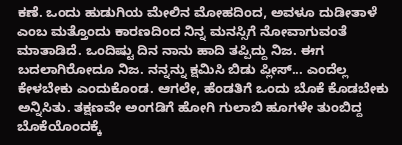ಕಣೆ. ಒಂದು ಹುಡುಗಿಯ ಮೇಲಿನ ಮೋಹದಿಂದ, ಅವಳೂ ದುಡೀತಾಳೆ ಎಂಬ ಮತ್ತೊಂದು ಕಾರಣದಿಂದ ನಿನ್ನ ಮನಸ್ಸಿಗೆ ನೋವಾಗುವಂತೆ ಮಾತಾಡಿದೆ. ಒಂದಿಷ್ಟು ದಿನ ನಾನು ಹಾದಿ ತಪ್ಪಿದ್ದು ನಿಜ. ಈಗ ಬದಲಾಗಿರೋದೂ ನಿಜ. ನನ್ನನ್ನು ಕ್ಷಮಿಸಿ ಬಿಡು ಪ್ಲೀಸ್... ಎಂದೆಲ್ಲ ಕೇಳಬೇಕು ಎಂದುಕೊಂಡ. ಆಗಲೇ, ಹೆಂಡತಿಗೆ ಒಂದು ಬೊಕೆ ಕೊಡಬೇಕು ಅನ್ನಿಸಿತು. ತಕ್ಷಣವೇ ಅಂಗಡಿಗೆ ಹೋಗಿ ಗುಲಾಬಿ ಹೂಗಳೇ ತುಂಬಿದ್ದ ಬೊಕೆಯೊಂದಕ್ಕೆ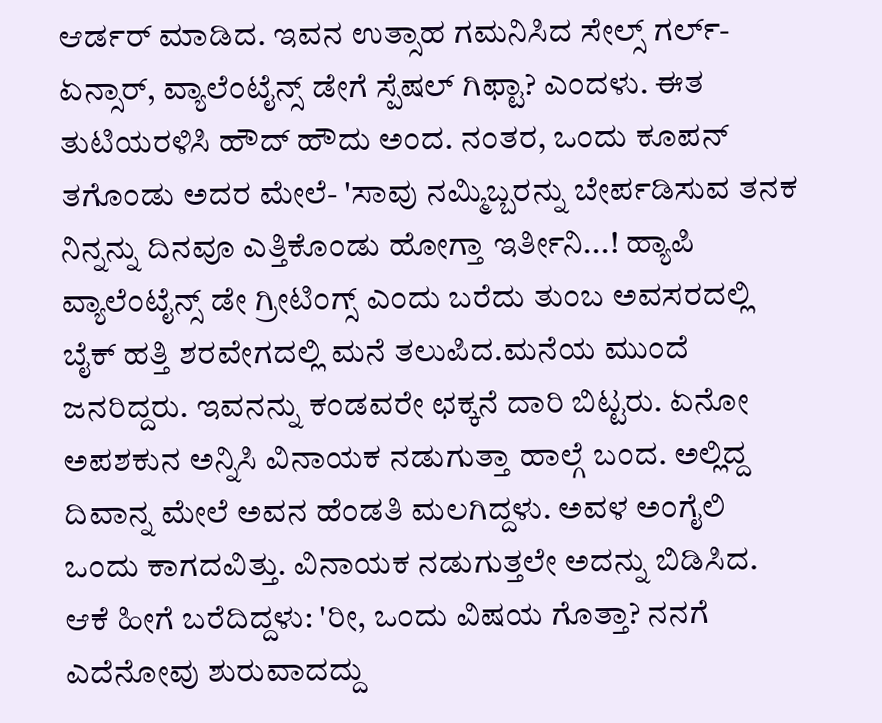ಆರ್ಡರ್ ಮಾಡಿದ. ಇವನ ಉತ್ಸಾಹ ಗಮನಿಸಿದ ಸೇಲ್ಸ್ ಗರ್ಲ್- ಏನ್ಸಾರ್, ವ್ಯಾಲೆಂಟೈನ್ಸ್ ಡೇಗೆ ಸ್ಪೆಷಲ್ ಗಿಫ್ಟಾ? ಎಂದಳು. ಈತ ತುಟಿಯರಳಿಸಿ ಹೌದ್ ಹೌದು ಅಂದ. ನಂತರ, ಒಂದು ಕೂಪನ್ ತಗೊಂಡು ಅದರ ಮೇಲೆ- 'ಸಾವು ನಮ್ಮಿಬ್ಬರನ್ನು ಬೇರ್ಪಡಿಸುವ ತನಕ ನಿನ್ನನ್ನು ದಿನವೂ ಎತ್ತಿಕೊಂಡು ಹೋಗ್ತಾ ಇರ್ತೀನಿ...! ಹ್ಯಾಪಿ ವ್ಯಾಲೆಂಟೈನ್ಸ್ ಡೇ ಗ್ರೀಟಿಂಗ್ಸ್ ಎಂದು ಬರೆದು ತುಂಬ ಅವಸರದಲ್ಲಿ ಬೈಕ್ ಹತ್ತಿ ಶರವೇಗದಲ್ಲಿ ಮನೆ ತಲುಪಿದ.ಮನೆಯ ಮುಂದೆ ಜನರಿದ್ದರು. ಇವನನ್ನು ಕಂಡವರೇ ಛಕ್ಕನೆ ದಾರಿ ಬಿಟ್ಟರು. ಏನೋ ಅಪಶಕುನ ಅನ್ನಿಸಿ ವಿನಾಯಕ ನಡುಗುತ್ತಾ ಹಾಲ್ಗೆ ಬಂದ. ಅಲ್ಲಿದ್ದ ದಿವಾನ್ನ ಮೇಲೆ ಅವನ ಹೆಂಡತಿ ಮಲಗಿದ್ದಳು. ಅವಳ ಅಂಗೈಲಿ ಒಂದು ಕಾಗದವಿತ್ತು. ವಿನಾಯಕ ನಡುಗುತ್ತಲೇ ಅದನ್ನು ಬಿಡಿಸಿದ. ಆಕೆ ಹೀಗೆ ಬರೆದಿದ್ದಳು: 'ರೀ, ಒಂದು ವಿಷಯ ಗೊತ್ತಾ? ನನಗೆ ಎದೆನೋವು ಶುರುವಾದದ್ದು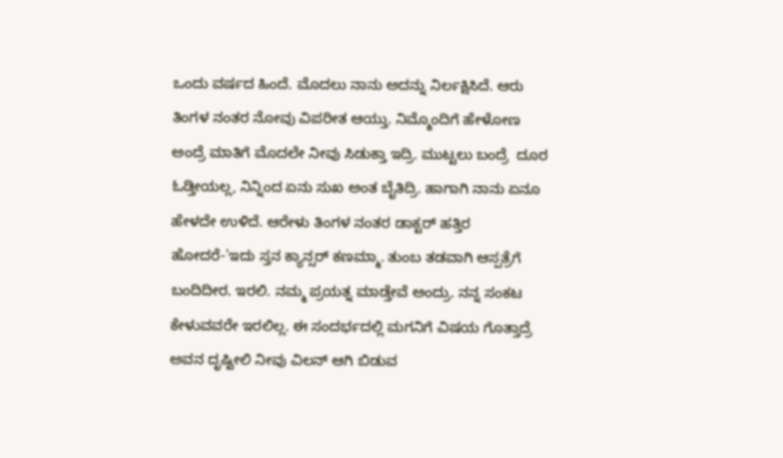ಒಂದು ವರ್ಷದ ಹಿಂದೆ. ಮೊದಲು ನಾನು ಅದನ್ನು ನಿರ್ಲಕ್ಷಿಸಿದೆ. ಆರು ತಿಂಗಳ ನಂತರ ನೋವು ವಿಪರೀತ ಆಯ್ತು. ನಿಮ್ಮೊಂದಿಗೆ ಹೇಳೋಣ ಅಂದ್ರೆ ಮಾತಿಗೆ ಮೊದಲೇ ನೀವು ಸಿಡುಕ್ತಾ ಇದ್ರಿ. ಮುಟ್ಟಲು ಬಂದ್ರೆ  ದೂರ ಓಡ್ತೀಯಲ್ಲ, ನಿನ್ನಿಂದ ಏನು ಸುಖ ಅಂತ ಬೈತಿದ್ರಿ. ಹಾಗಾಗಿ ನಾನು ಏನೂ ಹೇಳದೇ ಉಳಿದೆ. ಆರೇಳು ತಿಂಗಳ ನಂತರ ಡಾಕ್ಟರ್ ಹತ್ತಿರ ಹೋದರೆ-'ಇದು ಸ್ತನ ಕ್ಯಾನ್ಸರ್ ಕಣಮ್ಮಾ. ತುಂಬ ತಡವಾಗಿ ಆಸ್ಪತ್ರೆಗೆ ಬಂದಿದೀರ. ಇರಲಿ. ನಮ್ಮ ಪ್ರಯತ್ನ ಮಾಡ್ತೇವೆ ಅಂದ್ರು. ನನ್ನ ಸಂಕಟ ಕೇಳುವವರೇ ಇರಲಿಲ್ಲ. ಈ ಸಂದರ್ಭದಲ್ಲಿ ಮಗನಿಗೆ ವಿಷಯ ಗೊತ್ತಾದ್ರೆ ಅವನ ದೃಷ್ಟೀಲಿ ನೀವು ವಿಲನ್ ಆಗಿ ಬಿಡುವ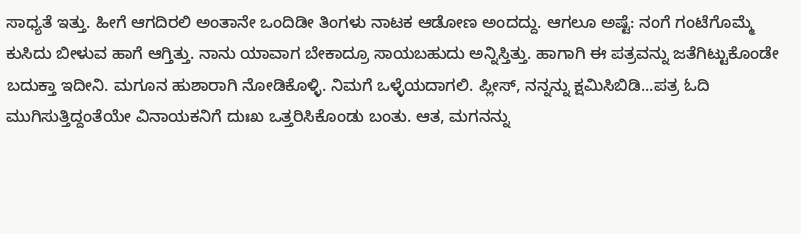ಸಾಧ್ಯತೆ ಇತ್ತು. ಹೀಗೆ ಆಗದಿರಲಿ ಅಂತಾನೇ ಒಂದಿಡೀ ತಿಂಗಳು ನಾಟಕ ಆಡೋಣ ಅಂದದ್ದು. ಆಗಲೂ ಅಷ್ಟೆ: ನಂಗೆ ಗಂಟೆಗೊಮ್ಮೆ ಕುಸಿದು ಬೀಳುವ ಹಾಗೆ ಆಗ್ತಿತ್ತು. ನಾನು ಯಾವಾಗ ಬೇಕಾದ್ರೂ ಸಾಯಬಹುದು ಅನ್ನಿಸ್ತಿತ್ತು. ಹಾಗಾಗಿ ಈ ಪತ್ರವನ್ನು ಜತೆಗಿಟ್ಟುಕೊಂಡೇ ಬದುಕ್ತಾ ಇದೀನಿ. ಮಗೂನ ಹುಶಾರಾಗಿ ನೋಡಿಕೊಳ್ಳಿ. ನಿಮಗೆ ಒಳ್ಳೆಯದಾಗಲಿ. ಪ್ಲೀಸ್, ನನ್ನನ್ನು ಕ್ಷಮಿಸಿಬಿಡಿ...ಪತ್ರ ಓದಿ ಮುಗಿಸುತ್ತಿದ್ದಂತೆಯೇ ವಿನಾಯಕನಿಗೆ ದುಃಖ ಒತ್ತರಿಸಿಕೊಂಡು ಬಂತು. ಆತ, ಮಗನನ್ನು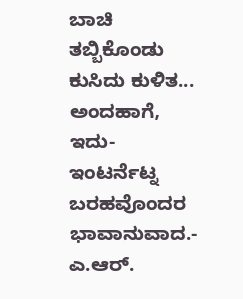ಬಾಚಿ ತಬ್ಬಿಕೊಂಡು ಕುಸಿದು ಕುಳಿತ...
ಅಂದಹಾಗೆ, ಇದು- ಇಂಟರ್ನೆಟ್ನ ಬರಹವೊಂದರ ಭಾವಾನುವಾದ.- ಎ.ಆರ್.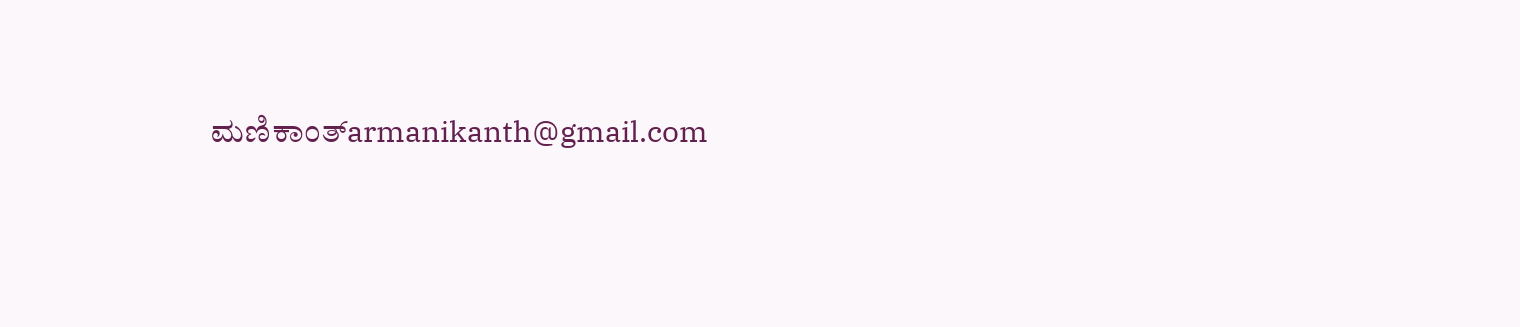ಮಣಿಕಾಂತ್armanikanth@gmail.com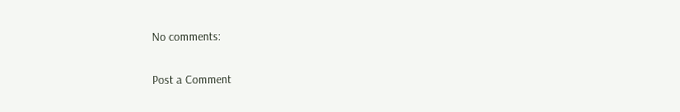No comments:

Post a Comment